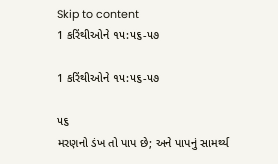Skip to content
1 કરિંથીઓને ૧૫:૫૬-૫૭

1 કરિંથીઓને ૧૫:૫૬-૫૭

૫૬
મરણનો ડંખ તો પાપ છે; અને પાપનું સામર્થ્ય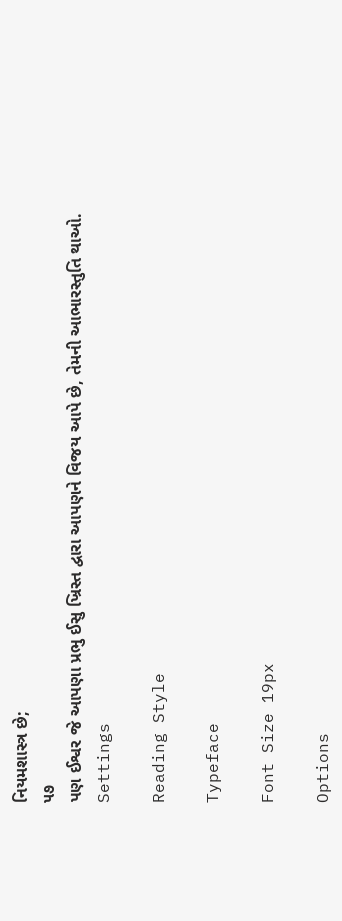નિયમશાસ્ત્ર છે;
૫૭
પણ ઈશ્વર જે આપણા પ્રભુ ઈસુ ખ્રિસ્ત દ્વારા આપણને વિજય આપે છે, તેમની આભારસ્તુતિ થાઓ.
Settings

Reading Style

Typeface

Font Size 19px

Options